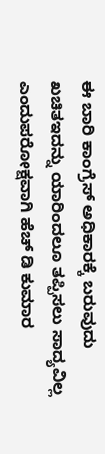ಈ ಬಾರಿ ಕಾಂಗ್ರೆಸ್ ಅಧಿಕಾರಕ್ಕೆ ಬರುವುದು ಖಚಿತಇದನ್ನು ಯಾರಿಂದಲೂ ತಪ್ಪಿಸಲು ಸಾದ್ಯವಿಲ್ಲ ಎಂದುಪರೋಕ್ಷವಾಗಿ ಹೆಚ್ ಡಿ ಕುಮಾರ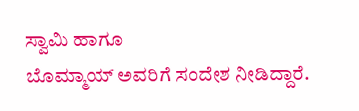ಸ್ವಾಮಿ ಹಾಗೂ
ಬೊಮ್ಮಾಯ್ ಅವರಿಗೆ ಸಂದೇಶ ನೀಡಿದ್ದಾರೆ.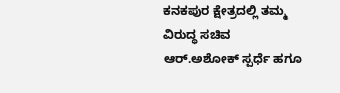ಕನಕಪುರ ಕ್ಷೇತ್ರದಲ್ಲಿ ತಮ್ಮ ವಿರುದ್ಧ ಸಚಿವ ಆರ್.ಅಶೋಕ್ ಸ್ಪರ್ಧೆ ಹಗೂ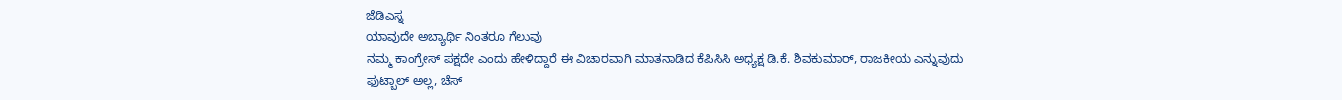ಜೆಡಿಎಸ್ನ
ಯಾವುದೇ ಅಬ್ಯಾರ್ಥಿ ನಿಂತರೂ ಗೆಲುವು
ನಮ್ಮ ಕಾಂಗ್ರೇಸ್ ಪಕ್ಷದೇ ಎಂದು ಹೇಳಿದ್ದಾರೆ ಈ ವಿಚಾರವಾಗಿ ಮಾತನಾಡಿದ ಕೆಪಿಸಿಸಿ ಅಧ್ಯಕ್ಷ ಡಿ.ಕೆ. ಶಿವಕುಮಾರ್, ರಾಜಕೀಯ ಎನ್ನುವುದು ಫುಟ್ಬಾಲ್ ಅಲ್ಲ, ಚೆಸ್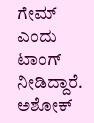ಗೇಮ್ ಎಂದು ಟಾಂಗ್ ನೀಡಿದ್ದಾರೆ.
ಅಶೋಕ್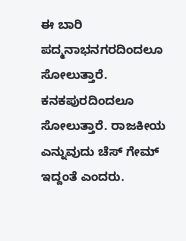ಈ ಬಾರಿ ಪದ್ಮನಾಭನಗರದಿಂದಲೂ ಸೋಲುತ್ತಾರೆ. ಕನಕಪುರದಿಂದಲೂ ಸೋಲುತ್ತಾರೆ. ರಾಜಕೀಯ ಎನ್ನುವುದು ಚೆಸ್ ಗೇಮ್ ಇದ್ದಂತೆ ಎಂದರು.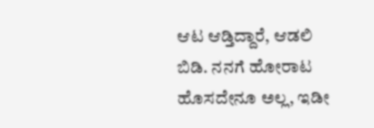ಆಟ ಆಡ್ತಿದ್ದಾರೆ, ಆಡಲಿ ಬಿಡಿ. ನನಗೆ ಹೋರಾಟ ಹೊಸದೇನೂ ಅಲ್ಲ, ಇಡೀ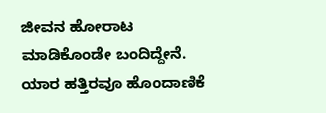ಜೀವನ ಹೋರಾಟ ಮಾಡಿಕೊಂಡೇ ಬಂದಿದ್ದೇನೆ. ಯಾರ ಹತ್ತಿರವೂ ಹೊಂದಾಣಿಕೆ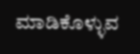ಮಾಡಿಕೊಳ್ಳುವ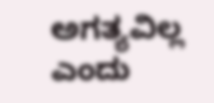ಅಗತ್ಯವಿಲ್ಲ ಎಂದು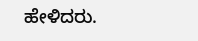ಹೇಳಿದರು.